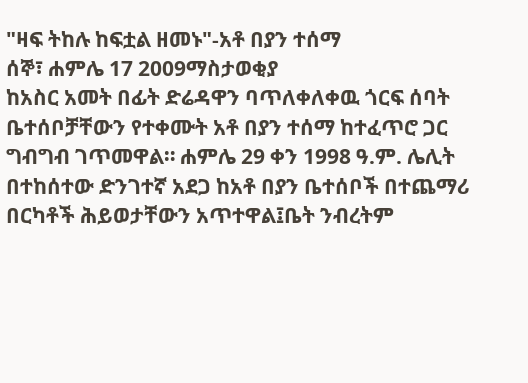"ዛፍ ትከሉ ከፍቷል ዘመኑ"-አቶ በያን ተሰማ
ሰኞ፣ ሐምሌ 17 2009ማስታወቂያ
ከአስር አመት በፊት ድሬዳዋን ባጥለቀለቀዉ ጎርፍ ሰባት ቤተሰቦቻቸውን የተቀሙት አቶ በያን ተሰማ ከተፈጥሮ ጋር ግብግብ ገጥመዋል። ሐምሌ 29 ቀን 1998 ዓ.ም. ሌሊት በተከሰተው ድንገተኛ አደጋ ከአቶ በያን ቤተሰቦች በተጨማሪ በርካቶች ሕይወታቸውን አጥተዋል፤ቤት ንብረትም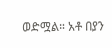ወድሟል። አቶ በያን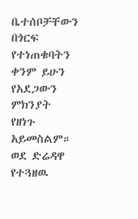ቤተሰቦቻቸውን በጎርፍ የተነጠቁባትን ቀንም ይሁን የአደጋውን ምክንያት የዘነጉ አይመስልም። ወደ ድሬዳዋ የተጓዘዉ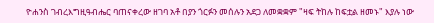ዮሐንስ ገብረእግዚዓብሔር ባጠናቀረው ዘገባ አቶ በያን ጎርፉን መሰሉን አደጋ ለመቋቋም "ዛፍ ትከሉ ከፍቷል ዘመኑ" እያሉ ነው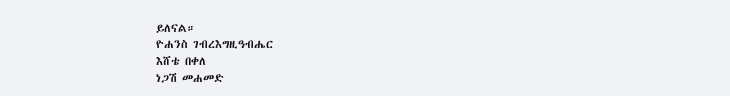ይለናል።
ዮሐንስ ገብረእግዚዓብሔር
እሸቴ በቀለ
ነጋሽ መሐመድ